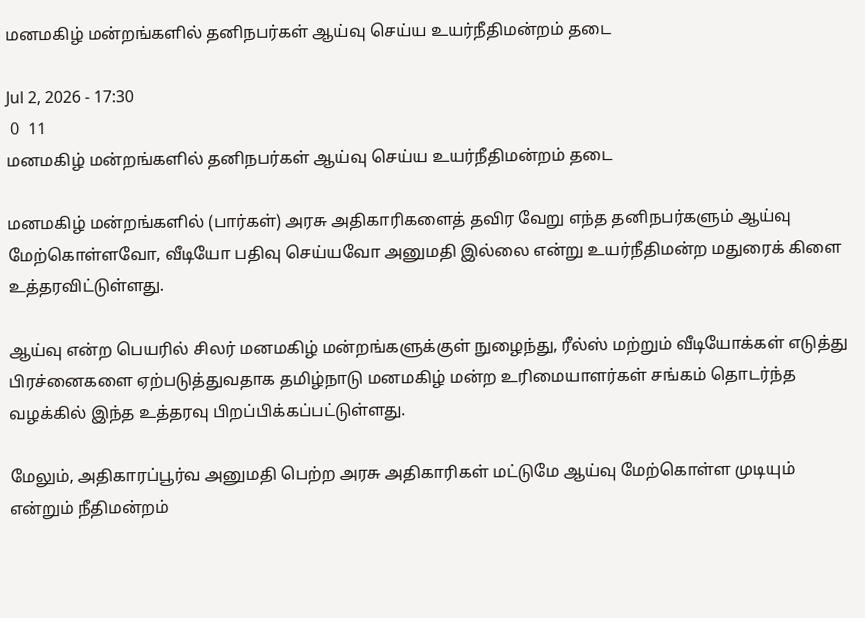மனமகிழ் மன்றங்களில் தனிநபர்கள் ஆய்வு செய்ய உயர்நீதிமன்றம் தடை

Jul 2, 2026 - 17:30
 0  11
மனமகிழ் மன்றங்களில் தனிநபர்கள் ஆய்வு செய்ய உயர்நீதிமன்றம் தடை

மனமகிழ் மன்றங்களில் (பார்கள்) அரசு அதிகாரிகளைத் தவிர வேறு எந்த தனிநபர்களும் ஆய்வு மேற்கொள்ளவோ, வீடியோ பதிவு செய்யவோ அனுமதி இல்லை என்று உயர்நீதிமன்ற மதுரைக் கிளை உத்தரவிட்டுள்ளது.

ஆய்வு என்ற பெயரில் சிலர் மனமகிழ் மன்றங்களுக்குள் நுழைந்து, ரீல்ஸ் மற்றும் வீடியோக்கள் எடுத்து பிரச்னைகளை ஏற்படுத்துவதாக தமிழ்நாடு மனமகிழ் மன்ற உரிமையாளர்கள் சங்கம் தொடர்ந்த வழக்கில் இந்த உத்தரவு பிறப்பிக்கப்பட்டுள்ளது.

மேலும், அதிகாரப்பூர்வ அனுமதி பெற்ற அரசு அதிகாரிகள் மட்டுமே ஆய்வு மேற்கொள்ள முடியும் என்றும் நீதிமன்றம்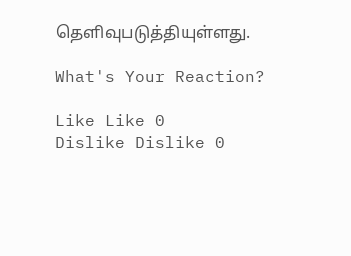தெளிவுபடுத்தியுள்ளது.

What's Your Reaction?

Like Like 0
Dislike Dislike 0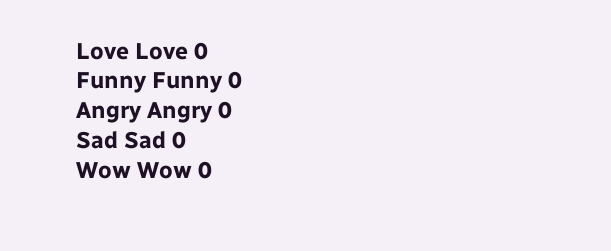Love Love 0
Funny Funny 0
Angry Angry 0
Sad Sad 0
Wow Wow 0